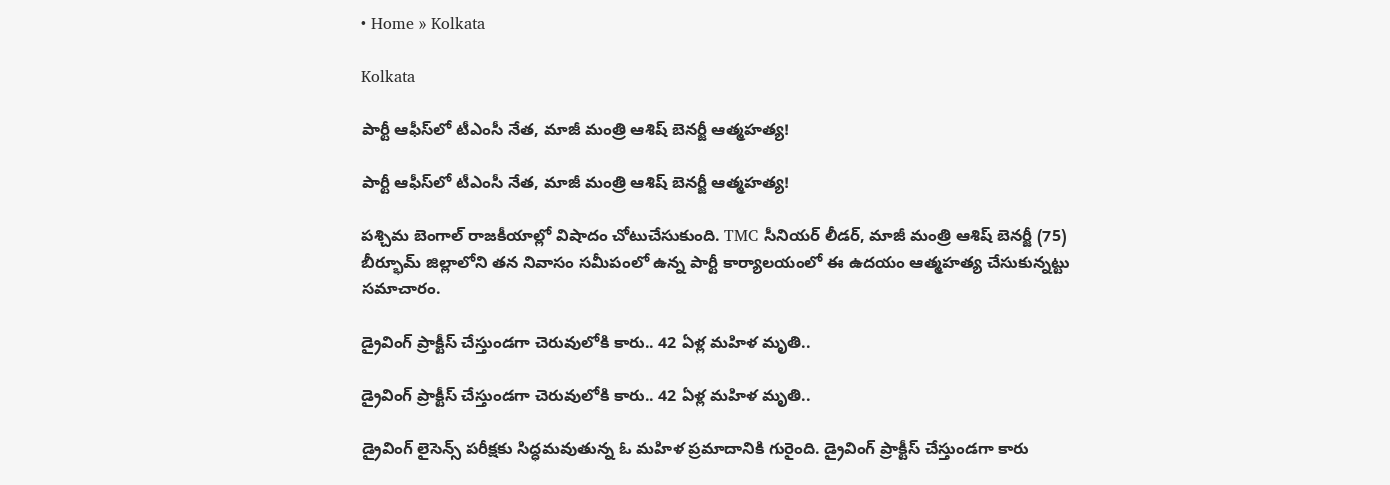• Home » Kolkata

Kolkata

పార్టీ ఆఫీస్‌లో టీఎంసీ నేత, మాజీ మంత్రి ఆశిష్ బెనర్జీ ఆత్మహత్య!

పార్టీ ఆఫీస్‌లో టీఎంసీ నేత, మాజీ మంత్రి ఆశిష్ బెనర్జీ ఆత్మహత్య!

పశ్చిమ బెంగాల్ రాజకీయాల్లో విషాదం చోటుచేసుకుంది. TMC సీనియర్ లీడర్, మాజీ మంత్రి ఆశిష్ బెనర్జీ (75) బీర్భూమ్ జిల్లాలోని తన నివాసం సమీపంలో ఉన్న పార్టీ కార్యాలయంలో ఈ ఉదయం ఆత్మహత్య చేసుకున్నట్టు సమాచారం.

డ్రైవింగ్ ప్రాక్టీస్ చేస్తుండగా చెరువులోకి కారు.. 42 ఏళ్ల మహిళ మృతి..

డ్రైవింగ్ ప్రాక్టీస్ చేస్తుండగా చెరువులోకి కారు.. 42 ఏళ్ల మహిళ మృతి..

డ్రైవింగ్ లైసెన్స్ పరీక్షకు సిద్ధమవుతున్న ఓ మహిళ ప్రమాదానికి గురైంది. డ్రైవింగ్ ప్రాక్టీస్ చేస్తుండగా కారు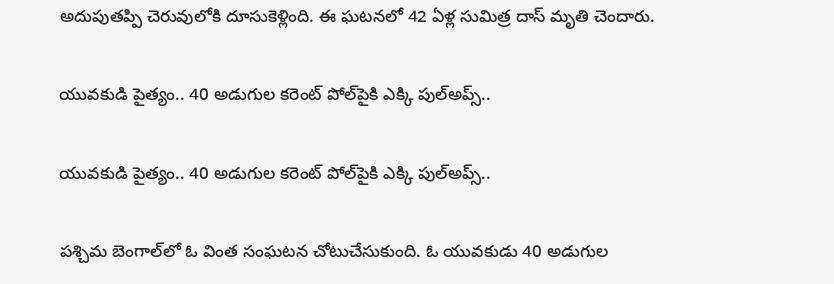అదుపుతప్పి చెరువులోకి దూసుకెళ్లింది. ఈ ఘటనలో 42 ఏళ్ల సుమిత్ర దాస్ మృతి చెందారు.

యువకుడి పైత్యం.. 40 అడుగుల కరెంట్ పోల్‌పైకి ఎక్కి పుల్‌అప్స్..

యువకుడి పైత్యం.. 40 అడుగుల కరెంట్ పోల్‌పైకి ఎక్కి పుల్‌అప్స్..

పశ్చిమ బెంగాల్‌‌లో ఓ వింత సంఘటన చోటుచేసుకుంది. ఓ యువకుడు 40 అడుగుల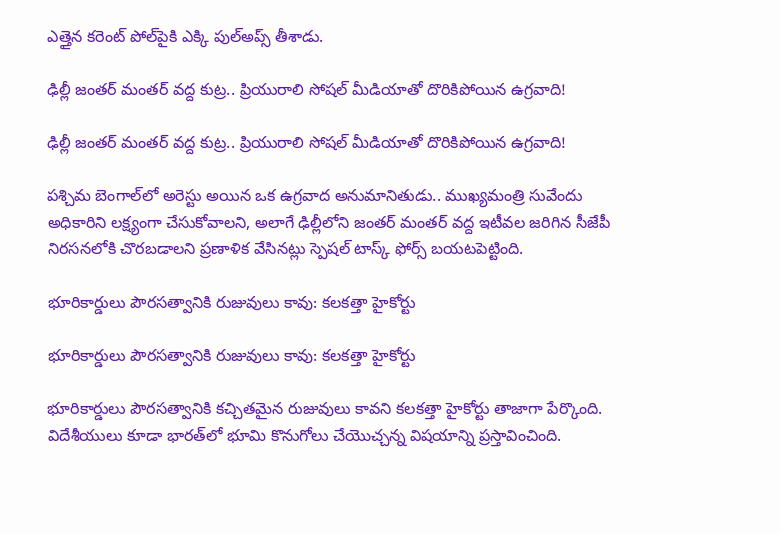ఎత్తైన కరెంట్ పోల్‌పైకి ఎక్కి పుల్‌అప్స్ తీశాడు.

ఢిల్లీ జంతర్ మంతర్ వద్ద కుట్ర.. ప్రియురాలి సోషల్ మీడియాతో దొరికిపోయిన ఉగ్రవాది!

ఢిల్లీ జంతర్ మంతర్ వద్ద కుట్ర.. ప్రియురాలి సోషల్ మీడియాతో దొరికిపోయిన ఉగ్రవాది!

పశ్చిమ బెంగాల్‌లో అరెస్టు అయిన ఒక ఉగ్రవాద అనుమానితుడు.. ముఖ్యమంత్రి సువేందు అధికారిని లక్ష్యంగా చేసుకోవాలని, అలాగే ఢిల్లీలోని జంతర్ మంతర్ వద్ద ఇటీవల జరిగిన సీజేపీ నిరసనలోకి చొరబడాలని ప్రణాళిక వేసినట్లు స్పెషల్ టాస్క్ ఫోర్స్ బయటపెట్టింది.

భూరికార్డులు పౌరసత్వానికి రుజువులు కావు: కలకత్తా హైకోర్టు

భూరికార్డులు పౌరసత్వానికి రుజువులు కావు: కలకత్తా హైకోర్టు

భూరికార్డులు పౌరసత్వానికి కచ్చితమైన రుజువులు కావని కలకత్తా హైకోర్టు తాజాగా పేర్కొంది. విదేశీయులు కూడా భారత్‌లో భూమి కొనుగోలు చేయొచ్చన్న విషయాన్ని ప్రస్తావించింది.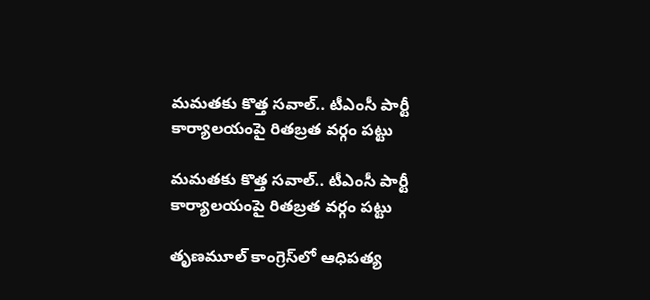మమతకు కొత్త సవాల్.. టీఎంసీ పార్టీ కార్యాలయంపై రితబ్రత వర్గం పట్టు

మమతకు కొత్త సవాల్.. టీఎంసీ పార్టీ కార్యాలయంపై రితబ్రత వర్గం పట్టు

తృణమూల్ కాంగ్రెస్‌లో ఆధిపత్య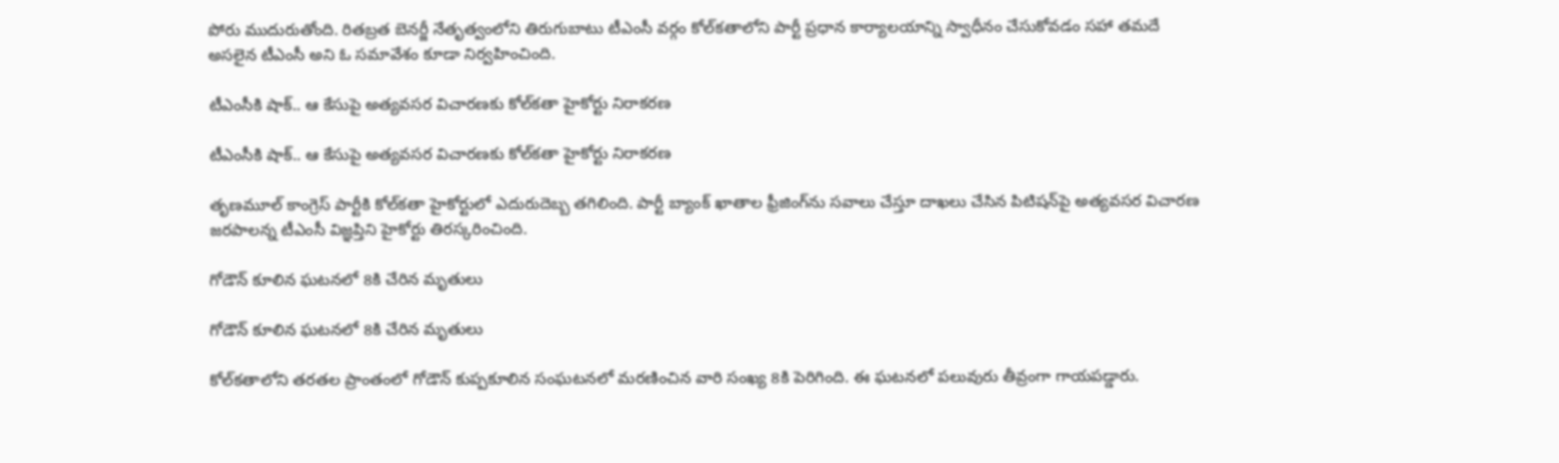పోరు ముదురుతోంది. రితబ్రత బెనర్జీ నేతృత్వంలోని తిరుగుబాటు టీఎంసీ వర్గం కోల్‌కతాలోని పార్టీ ప్రధాన కార్యాలయాన్ని స్వాధీనం చేసుకోవడం సహా తమదే అసలైన టీఎంసీ అని ఓ సమావేశం కూడా నిర్వహించింది.

టీఎంసీకి షాక్.. ఆ కేసుపై అత్యవసర విచారణకు కోల్‌కతా హైకోర్టు నిరాకరణ

టీఎంసీకి షాక్.. ఆ కేసుపై అత్యవసర విచారణకు కోల్‌కతా హైకోర్టు నిరాకరణ

తృణమూల్ కాంగ్రెస్ పార్టీకి కోల్‌కతా హైకోర్టులో ఎదురుదెబ్బ తగిలింది. పార్టీ బ్యాంక్ ఖాతాల ఫ్రీజింగ్‌ను సవాలు చేస్తూ దాఖలు చేసిన పిటిషన్‌పై అత్యవసర విచారణ జరపాలన్న టీఎంసీ విజ్ఞప్తిని హైకోర్టు తిరస్కరించింది.

గోడౌన్ కూలిన ఘటనలో 8కి చేరిన మృతులు

గోడౌన్ కూలిన ఘటనలో 8కి చేరిన మృతులు

కోల్‌కతాలోని తరతల ప్రాంతంలో గోడౌన్ కుప్పకూలిన సంఘటనలో మరణించిన వారి సంఖ్య 8కి పెరిగింది. ఈ ఘటనలో పలువురు తీవ్రంగా గాయపడ్డారు.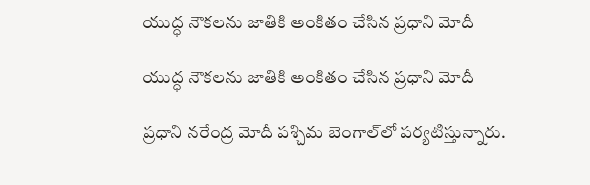యుద్ధ నౌకలను జాతికి అంకితం చేసిన ప్రధాని మోదీ

యుద్ధ నౌకలను జాతికి అంకితం చేసిన ప్రధాని మోదీ

ప్రధాని నరేంద్ర మోదీ పశ్చిమ బెంగాల్‌లో పర్యటిస్తున్నారు.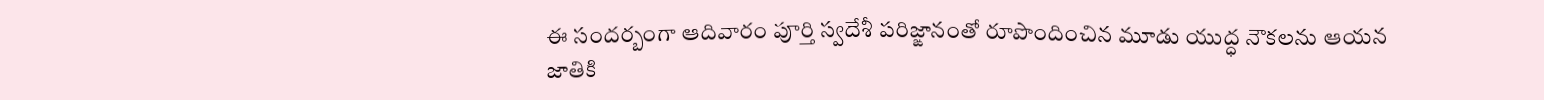ఈ సందర్బంగా ఆదివారం పూర్తి స్వదేశీ పరిజ్ఙానంతో రూపొందించిన మూడు యుద్ధ నౌకలను ఆయన జాతికి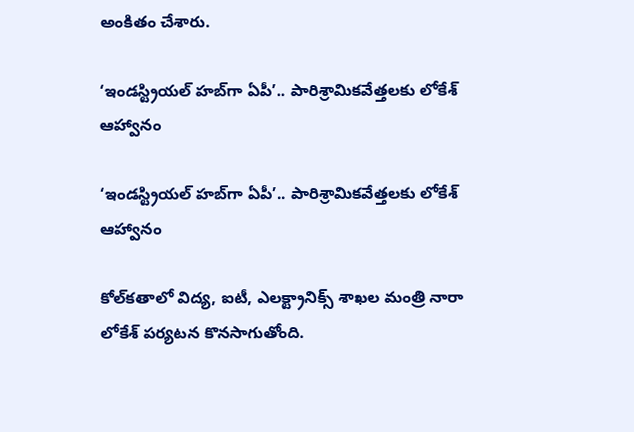అంకితం చేశారు.

‘ఇండస్ట్రియల్ హబ్‌గా ఏపీ’.. పారిశ్రామికవేత్తలకు లోకేశ్ ఆహ్వానం

‘ఇండస్ట్రియల్ హబ్‌గా ఏపీ’.. పారిశ్రామికవేత్తలకు లోకేశ్ ఆహ్వానం

కోల్‌కతాలో విద్య, ఐటీ, ఎలక్ట్రానిక్స్ శాఖల మంత్రి నారా లోకేశ్ పర్యటన కొనసాగుతోంది.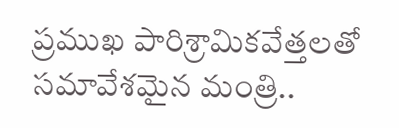ప్రముఖ పారిశ్రామికవేత్తలతో సమావేశమైన మంత్రి..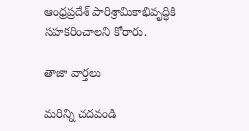ఆంధ్రప్రదేశ్ పారిశ్రామికాభివృద్ధికి సహకరించాలని కోరారు.

తాజా వార్తలు

మరిన్ని చదవండి